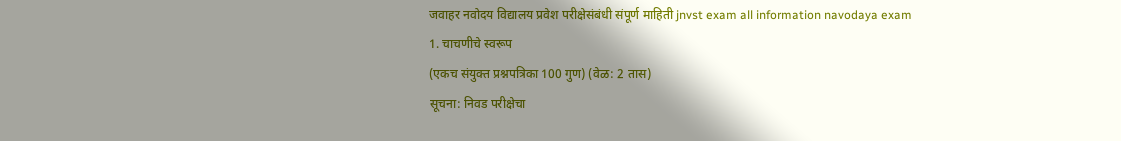जवाहर नवोदय विद्यालय प्रवेश परीक्षेसंबंधी संपूर्ण माहिती jnvst exam all information navodaya exam
1. चाचणीचे स्वरूप
(एकच संयुक्त प्रश्नपत्रिका 100 गुण) (वेळ: 2 तास)
सूचना: निवड परीक्षेचा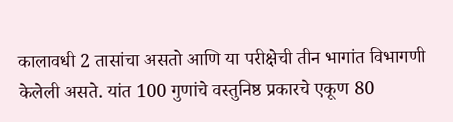कालावधी 2 तासांचा असतो आणि या परीक्षेची तीन भागांत विभागणी केलेली असते. यांत 100 गुणांचे वस्तुनिष्ठ प्रकारचे एकूण 80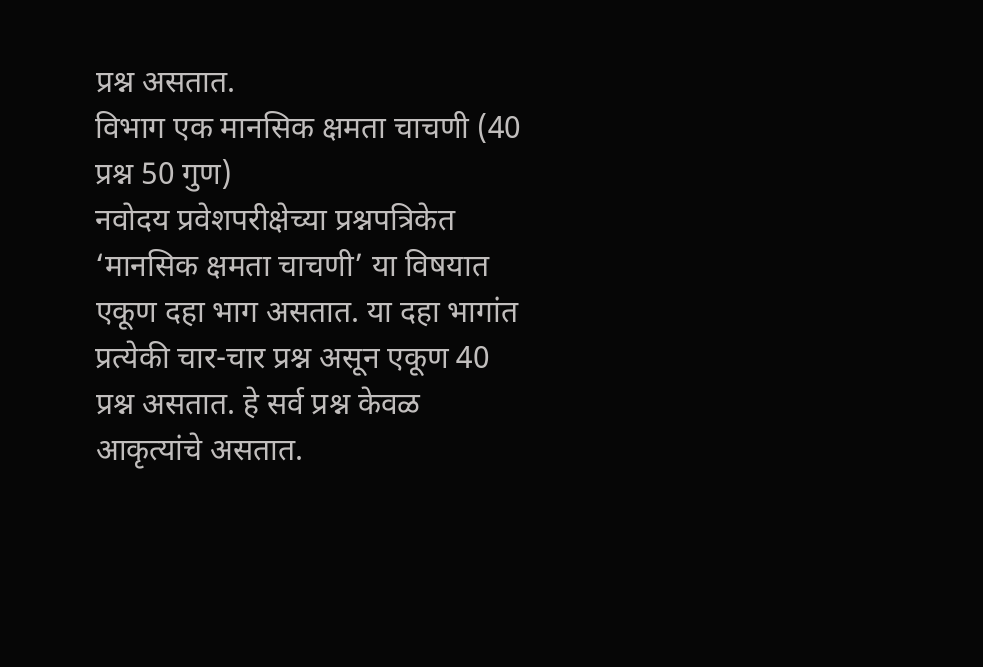प्रश्न असतात.
विभाग एक मानसिक क्षमता चाचणी (40 प्रश्न 50 गुण)
नवोदय प्रवेशपरीक्षेच्या प्रश्नपत्रिकेत ‘मानसिक क्षमता चाचणी’ या विषयात एकूण दहा भाग असतात. या दहा भागांत प्रत्येकी चार-चार प्रश्न असून एकूण 40 प्रश्न असतात. हे सर्व प्रश्न केवळ आकृत्यांचे असतात.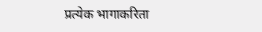प्रत्येक भागाकरिता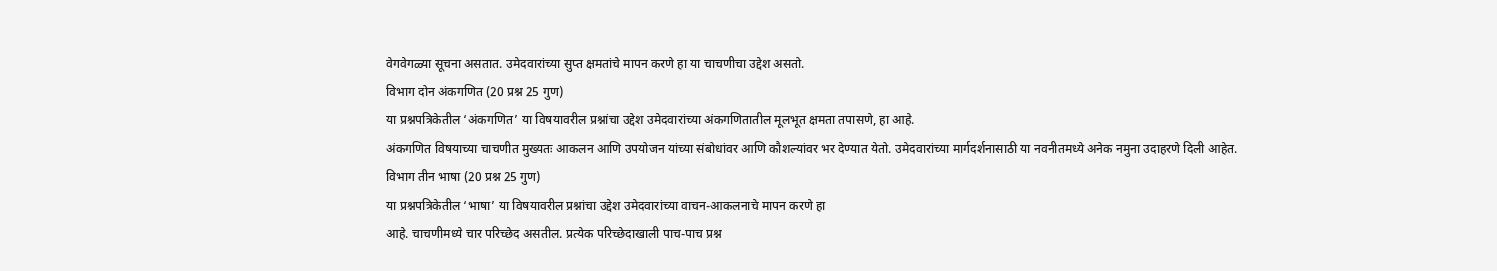वेगवेगळ्या सूचना असतात. उमेदवारांच्या सुप्त क्षमतांचे मापन करणे हा या चाचणीचा उद्देश असतो.
विभाग दोन अंकगणित (20 प्रश्न 25 गुण)
या प्रश्नपत्रिकेतील ‘अंकगणित’ या विषयावरील प्रश्नांचा उद्देश उमेदवारांच्या अंकगणितातील मूलभूत क्षमता तपासणे, हा आहे.
अंकगणित विषयाच्या चाचणीत मुख्यतः आकलन आणि उपयोजन यांच्या संबोधांवर आणि कौशल्यांवर भर देण्यात येतो. उमेदवारांच्या मार्गदर्शनासाठी या नवनीतमध्ये अनेक नमुना उदाहरणे दिली आहेत.
विभाग तीन भाषा (20 प्रश्न 25 गुण)
या प्रश्नपत्रिकेतील ‘भाषा’ या विषयावरील प्रश्नांचा उद्देश उमेदवारांच्या वाचन-आकलनाचे मापन करणे हा
आहे. चाचणीमध्ये चार परिच्छेद असतील. प्रत्येक परिच्छेदाखाली पाच-पाच प्रश्न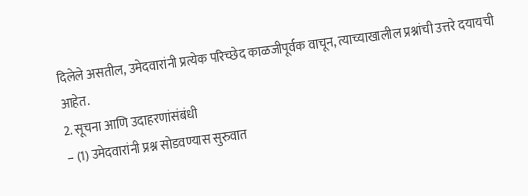दिलेले असतील, उमेदवारांनी प्रत्येक परिच्छेद काळजीपूर्वक वाचून, त्याच्याखालील प्रश्नांची उत्तरे दयायची आहेत.
2. सूचना आणि उदाहरणांसंबंधी
– (1) उमेदवारांनी प्रश्न सोडवण्यास सुरुवात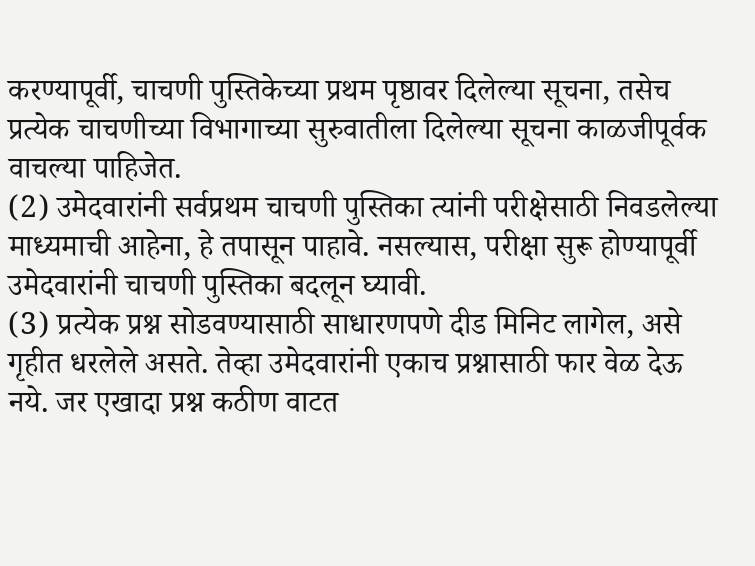करण्यापूर्वी, चाचणी पुस्तिकेच्या प्रथम पृष्ठावर दिलेल्या सूचना, तसेच प्रत्येक चाचणीच्या विभागाच्या सुरुवातीला दिलेल्या सूचना काळजीपूर्वक वाचल्या पाहिजेत.
(2) उमेदवारांनी सर्वप्रथम चाचणी पुस्तिका त्यांनी परीक्षेसाठी निवडलेल्या माध्यमाची आहेना, हे तपासून पाहावे. नसल्यास, परीक्षा सुरू होण्यापूर्वी उमेदवारांनी चाचणी पुस्तिका बदलून घ्यावी.
(3) प्रत्येक प्रश्न सोडवण्यासाठी साधारणपणे दीड मिनिट लागेल, असे गृहीत धरलेले असते. तेव्हा उमेदवारांनी एकाच प्रश्नासाठी फार वेळ देऊ नये. जर एखादा प्रश्न कठीण वाटत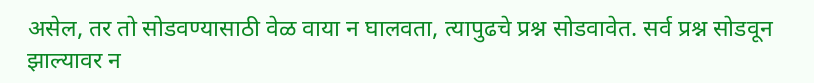असेल, तर तो सोडवण्यासाठी वेळ वाया न घालवता, त्यापुढचे प्रश्न सोडवावेत. सर्व प्रश्न सोडवून झाल्यावर न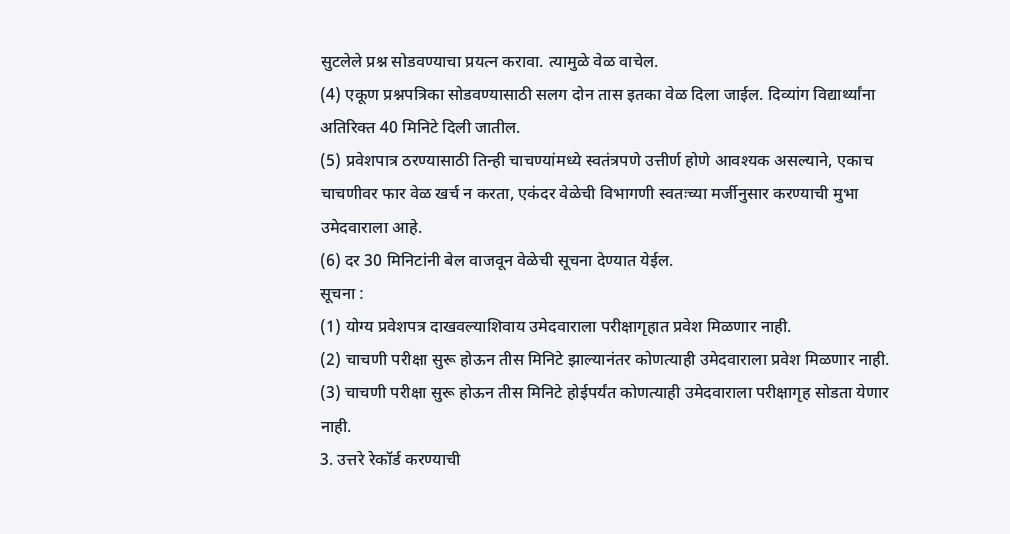सुटलेले प्रश्न सोडवण्याचा प्रयत्न करावा. त्यामुळे वेळ वाचेल.
(4) एकूण प्रश्नपत्रिका सोडवण्यासाठी सलग दोन तास इतका वेळ दिला जाईल. दिव्यांग विद्यार्थ्यांना अतिरिक्त 40 मिनिटे दिली जातील.
(5) प्रवेशपात्र ठरण्यासाठी तिन्ही चाचण्यांमध्ये स्वतंत्रपणे उत्तीर्ण होणे आवश्यक असल्याने, एकाच चाचणीवर फार वेळ खर्च न करता, एकंदर वेळेची विभागणी स्वतःच्या मर्जीनुसार करण्याची मुभा उमेदवाराला आहे.
(6) दर 30 मिनिटांनी बेल वाजवून वेळेची सूचना देण्यात येईल.
सूचना :
(1) योग्य प्रवेशपत्र दाखवल्याशिवाय उमेदवाराला परीक्षागृहात प्रवेश मिळणार नाही.
(2) चाचणी परीक्षा सुरू होऊन तीस मिनिटे झाल्यानंतर कोणत्याही उमेदवाराला प्रवेश मिळणार नाही.
(3) चाचणी परीक्षा सुरू होऊन तीस मिनिटे होईपर्यंत कोणत्याही उमेदवाराला परीक्षागृह सोडता येणार नाही.
3. उत्तरे रेकॉर्ड करण्याची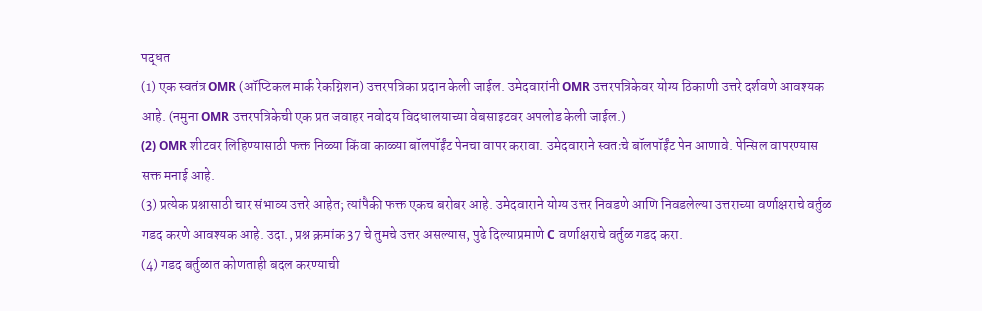पद्धत
(1) एक स्वतंत्र OMR (ऑप्टिकल मार्क रेकग्निशन) उत्तरपत्रिका प्रदान केली जाईल. उमेदवारांनी OMR उत्तरपत्रिकेवर योग्य ठिकाणी उत्तरे दर्शवणे आवश्यक आहे. (नमुना OMR उत्तरपत्रिकेची एक प्रत जवाहर नवोदय विदधालयाच्या वेबसाइटवर अपलोड केली जाईल.)
(2) OMR शीटवर लिहिण्यासाठी फक्त निळ्या किंवा काळ्या बॉलपॉईंट पेनचा वापर करावा. उमेदवाराने स्वतःचे बॉलपॉईंट पेन आणावे. पेन्सिल वापरण्यास सक्त मनाई आहे.
(3) प्रत्येक प्रश्नासाठी चार संभाव्य उत्तरे आहेत; त्यांपैकी फक्त एकच बरोबर आहे. उमेदवाराने योग्य उत्तर निवडणे आणि निवडलेल्या उत्तराच्या वर्णाक्षराचे वर्तुळ गडद करणे आवश्यक आहे. उदा., प्रश्न क्रमांक 37 चे तुमचे उत्तर असल्यास, पुढे दिल्याप्रमाणे C वर्णाक्षराचे वर्तुळ गडद करा.
(4) गडद बर्तुळात कोणताही बदल करण्याची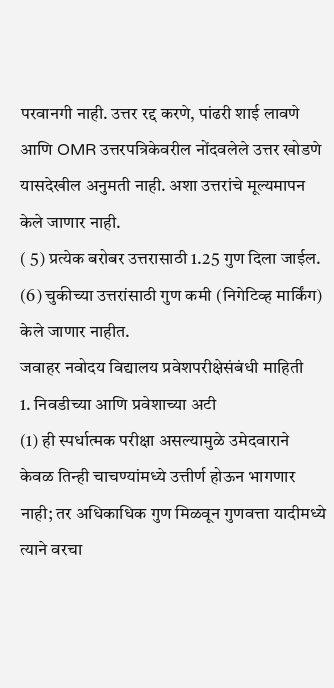परवानगी नाही. उत्तर रद्द करणे, पांढरी शाई लावणे आणि OMR उत्तरपत्रिकेवरील नोंदवलेले उत्तर खोडणे यासदेखील अनुमती नाही. अशा उत्तरांचे मूल्यमापन केले जाणार नाही.
( 5) प्रत्येक बरोबर उत्तरासाठी 1.25 गुण दिला जाईल.
(6) चुकीच्या उत्तरांसाठी गुण कमी (निगेटिव्ह मार्किंग) केले जाणार नाहीत.
जवाहर नवोदय विद्यालय प्रवेशपरीक्षेसंबंधी माहिती
1. निवडीच्या आणि प्रवेशाच्या अटी
(1) ही स्पर्धात्मक परीक्षा असल्यामुळे उमेदवाराने केवळ तिन्ही चाचण्यांमध्ये उत्तीर्ण होऊन भागणार नाही; तर अधिकाधिक गुण मिळवून गुणवत्ता यादीमध्ये त्याने वरचा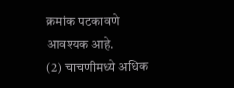क्रमांक पटकावणे आवश्यक आहे.
(2) चाचणीमध्ये अधिक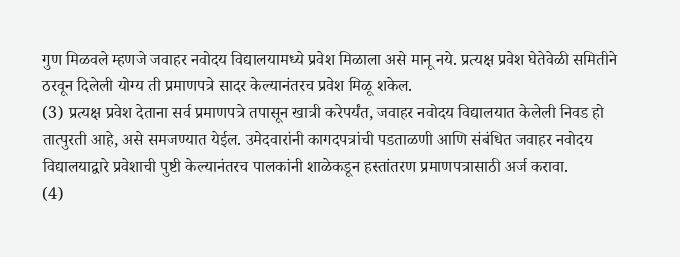गुण मिळवले म्हणजे जवाहर नवोदय विद्यालयामध्ये प्रवेश मिळाला असे मानू नये. प्रत्यक्ष प्रवेश घेतेवेळी समितीने ठरवून दिलेली योग्य ती प्रमाणपत्रे सादर केल्यानंतरच प्रवेश मिळू शकेल.
(3) प्रत्यक्ष प्रवेश देताना सर्व प्रमाणपत्रे तपासून खात्री करेपर्यंत, जवाहर नवोदय विद्यालयात केलेली निवड हो तात्पुरती आहे, असे समजण्यात येईल. उमेदवारांनी कागदपत्रांची पडताळणी आणि संबंधित जवाहर नवोदय विद्यालयाद्वारे प्रवेशाची पुष्टी केल्यानंतरच पालकांनी शाळेकडून हस्तांतरण प्रमाणपत्रासाठी अर्ज करावा.
(4)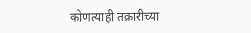कोणत्याही तक्रारीच्या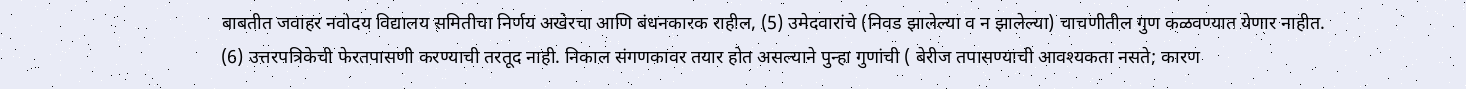बाबतीत जवाहर नवोदय विद्यालय समितीचा निर्णय अखेरचा आणि बंधनकारक राहील, (5) उमेदवारांचे (निवड झालेल्या व न झालेल्या) चाचणीतील गुण कळवण्यात येणार नाहीत.
(6) उत्तरपत्रिकेची फेरतपासणी करण्याची तरतूद नाही. निकाल संगणकावर तयार होत असल्याने पुन्हा गुणांची ( बेरीज तपासण्याची आवश्यकता नसते; कारण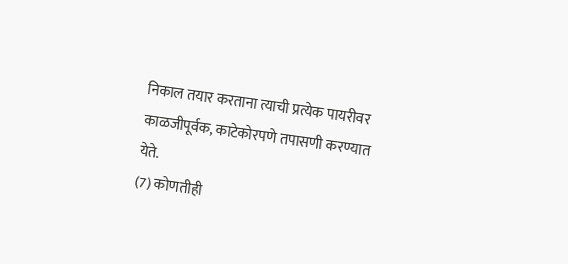निकाल तयार करताना त्याची प्रत्येक पायरीवर काळजीपूर्वक, काटेकोरपणे तपासणी करण्यात येते.
(7) कोणतीही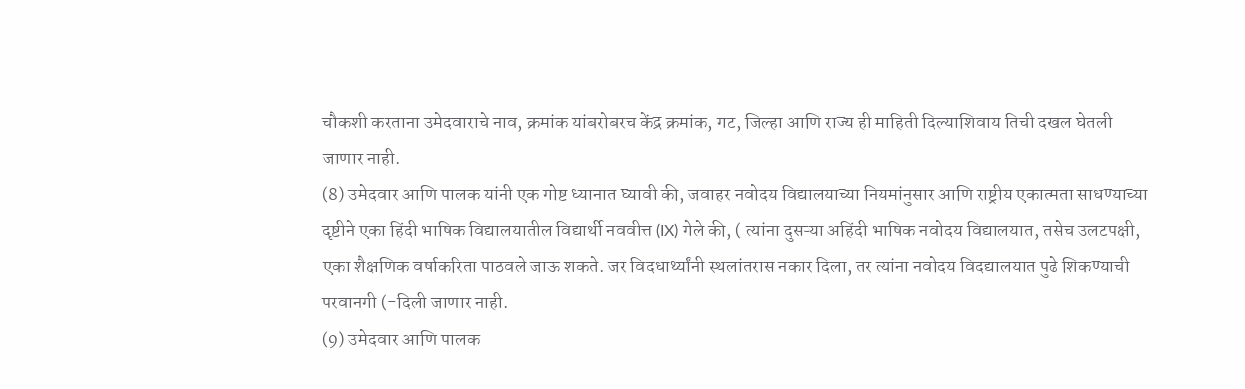चौकशी करताना उमेदवाराचे नाव, क्रमांक यांबरोबरच केंद्र क्रमांक, गट, जिल्हा आणि राज्य ही माहिती दिल्याशिवाय तिची दखल घेतली जाणार नाही.
(8) उमेदवार आणि पालक यांनी एक गोष्ट ध्यानात घ्यावी की, जवाहर नवोदय विद्यालयाच्या नियमांनुसार आणि राष्ट्रीय एकात्मता साधण्याच्या दृष्टीने एका हिंदी भाषिक विद्यालयातील विद्यार्थी नववीत्त (IX) गेले की, ( त्यांना दुसऱ्या अहिंदी भाषिक नवोदय विद्यालयात, तसेच उलटपक्षी, एका शैक्षणिक वर्षाकरिता पाठवले जाऊ शकते. जर विदधार्थ्यांनी स्थलांतरास नकार दिला, तर त्यांना नवोदय विदद्यालयात पुढे शिकण्याची परवानगी (-दिली जाणार नाही.
(9) उमेदवार आणि पालक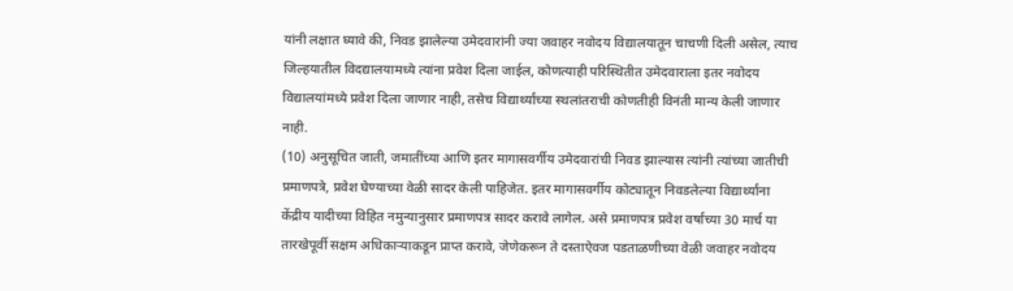यांनी लक्षात घ्यावे की, निवड झालेल्या उमेदवारांनी ज्या जवाहर नवोदय विद्यालयातून चाचणी दिली असेल, त्याच जिल्हयातील विदद्यालयामध्ये त्यांना प्रवेश दिला जाईल, कोणत्याही परिस्थितीत उमेदवाराला इतर नवोदय विद्यालयांमध्ये प्रवेश दिला जाणार नाही, तसेच विद्यार्थ्यांच्या स्थलांतराची कोणतीही विनंती मान्य केली जाणार नाही.
(10) अनुसूचित जाती, जमातींच्या आणि इतर मागासवर्गीय उमेदवारांची निवड झाल्यास त्यांनी त्यांच्या जातीची प्रमाणपत्रे, प्रवेश घेण्याच्या वेळी सादर केली पाहिजेत. इतर मागासवर्गीय कोट्यातून निवडलेल्या विद्यार्थ्यांना केंद्रीय यादीच्या विहित नमुन्यानुसार प्रमाणपत्र सादर करावे लागेल. असे प्रमाणपत्र प्रवेश वर्षांच्या 30 मार्च या तारखेपूर्वी सक्षम अधिकाऱ्याकडून प्राप्त करावे, जेणेकरून ते दस्ताऐवज पडताळणीच्या वेळी जवाहर नवोदय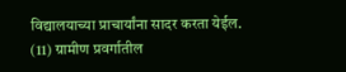विद्यालयाच्या प्राचार्यांना सादर करता येईल.
(11) ग्रामीण प्रवर्गातील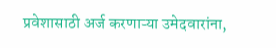प्रवेशासाठी अर्ज करणाऱ्या उमेदवारांना,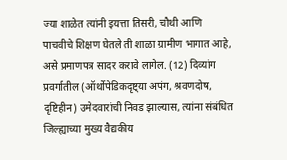ज्या शाळेत त्यांनी इयत्ता तिसरी, चौथी आणि
पाचवीचे शिक्षण घेतले ती शाळा ग्रामीण भागात आहे, असे प्रमाणपत्र सादर करावे लागेल. (12) दिव्यांग प्रवर्गातील (ऑर्थोपेडिकदृष्ट्या अपंग, श्रवणदोष, दृष्टिहीन) उमेदवारांची निवड झाल्यास, त्यांना संबंधित जिल्ह्याच्या मुख्य वैद्यकीय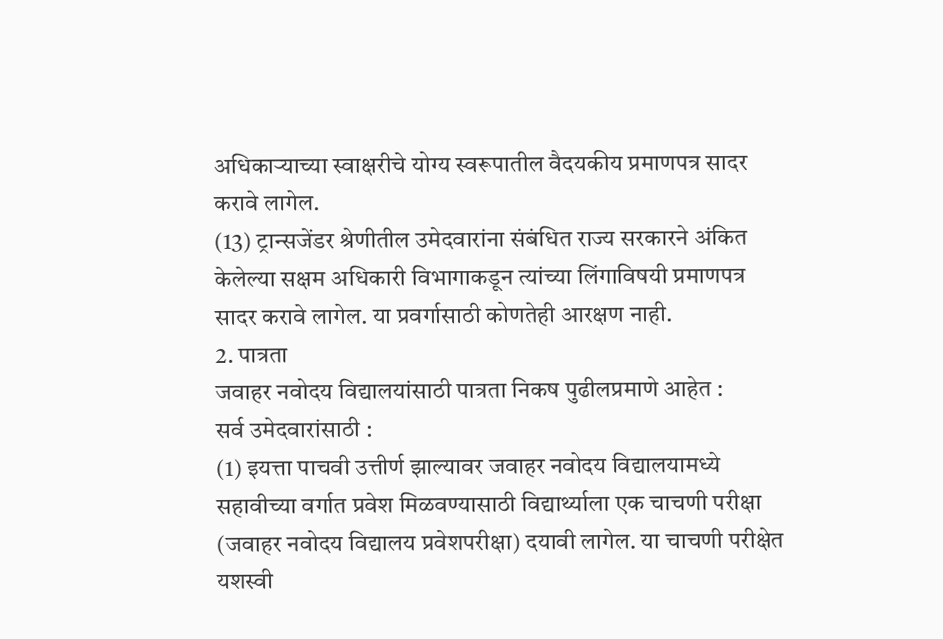अधिकाऱ्याच्या स्वाक्षरीचे योग्य स्वरूपातील वैदयकीय प्रमाणपत्र सादर
करावे लागेल.
(13) ट्रान्सजेंडर श्रेणीतील उमेदवारांना संबंधित राज्य सरकारने अंकित केलेल्या सक्षम अधिकारी विभागाकडून त्यांच्या लिंगाविषयी प्रमाणपत्र सादर करावे लागेल. या प्रवर्गासाठी कोणतेही आरक्षण नाही.
2. पात्रता
जवाहर नवोदय विद्यालयांसाठी पात्रता निकष पुढीलप्रमाणे आहेत :
सर्व उमेदवारांसाठी :
(1) इयत्ता पाचवी उत्तीर्ण झाल्यावर जवाहर नवोदय विद्यालयामध्ये सहावीच्या वर्गात प्रवेश मिळवण्यासाठी विद्यार्थ्याला एक चाचणी परीक्षा (जवाहर नवोदय विद्यालय प्रवेशपरीक्षा) दयावी लागेल. या चाचणी परीक्षेत यशस्वी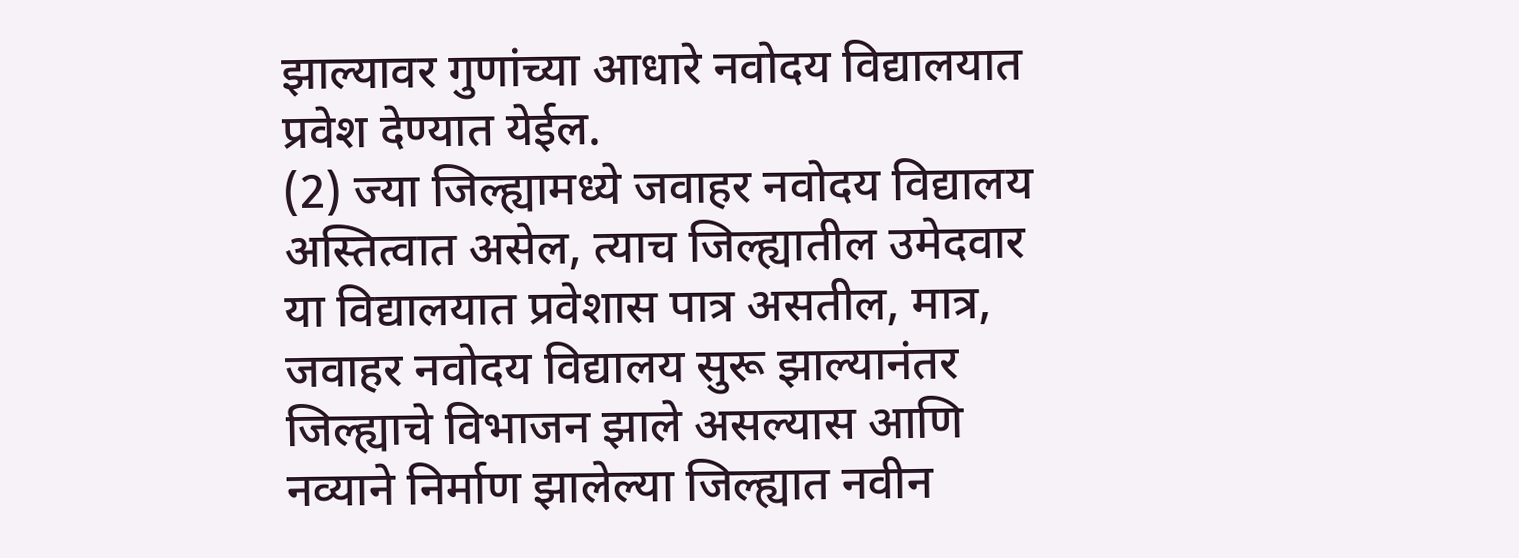झाल्यावर गुणांच्या आधारे नवोदय विद्यालयात प्रवेश देण्यात येईल.
(2) ज्या जिल्ह्यामध्ये जवाहर नवोदय विद्यालय अस्तित्वात असेल, त्याच जिल्ह्यातील उमेदवार या विद्यालयात प्रवेशास पात्र असतील, मात्र, जवाहर नवोदय विद्यालय सुरू झाल्यानंतर जिल्ह्याचे विभाजन झाले असल्यास आणि नव्याने निर्माण झालेल्या जिल्ह्यात नवीन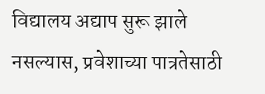विद्यालय अद्याप सुरू झाले नसल्यास, प्रवेशाच्या पात्रतेसाठी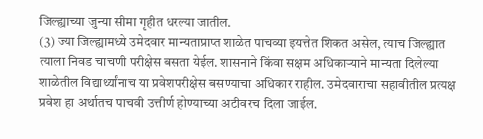जिल्ह्याच्या जुन्या सीमा गृहीत धरल्या जातील.
(3) ज्या जिल्ह्यामध्ये उमेदवार मान्यताप्राप्त शाळेत पाचव्या इयत्तेत शिकत असेल, त्याच जिल्ह्यात त्याला निवड चाचणी परीक्षेस बसता येईल. शासनाने किंवा सक्षम अधिकाऱ्याने मान्यता दिलेल्या शाळेतील विद्यार्थ्यांनाच या प्रवेशपरीक्षेस बसण्याचा अधिकार राहील. उमेदवाराचा सहावीतील प्रत्यक्ष प्रवेश हा अर्थातच पाचवी उत्तीर्ण होण्याच्या अटीवरच दिला जाईल.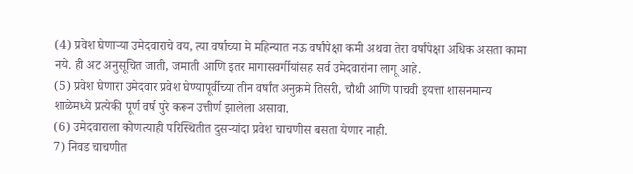(4) प्रवेश घेणाऱ्या उमेदवाराचे वय, त्या वर्षाच्या मे महिन्यात नऊ वर्षांपेक्षा कमी अथवा तेरा वर्षांपेक्षा अधिक असता कामा नये. ही अट अनुसूचित जाती, जमाती आणि इतर मागासवर्गीयांसह सर्व उमेदवारांना लागू आहे.
(5) प्रवेश घेणारा उमेदवार प्रवेश घेण्यापूर्वीच्या तीन वर्षांत अनुक्रमे तिसरी, चौथी आणि पाचवी इयत्ता शासनमान्य
शाळेमध्ये प्रत्येकी पूर्ण वर्ष पुरे करून उत्तीर्ण झालेला असावा.
(6) उमेदवाराला कोणत्याही परिस्थितीत दुसऱ्यांदा प्रवेश चाचणीस बसता येणार नाही.
7) निवड चाचणीत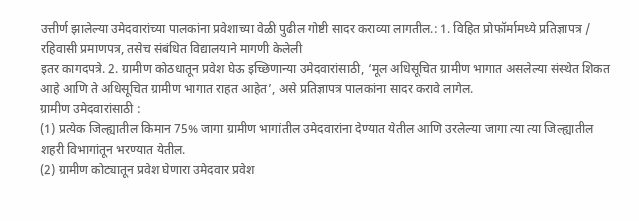उत्तीर्ण झालेल्या उमेदवारांच्या पालकांना प्रवेशाच्या वेळी पुढील गोष्टी सादर कराव्या लागतील.: 1. विहित प्रोफॉर्मामध्ये प्रतिज्ञापत्र / रहिवासी प्रमाणपत्र, तसेच संबंधित विद्यालयाने मागणी केलेली
इतर कागदपत्रे. 2. ग्रामीण कोठधातून प्रवेश घेऊ इच्छिणान्या उमेदवारांसाठी, ‘मूल अधिसूचित ग्रामीण भागात असलेल्या संस्थेत शिकत आहे आणि ते अधिसूचित ग्रामीण भागात राहत आहेत’, असे प्रतिज्ञापत्र पालकांना सादर करावे लागेल.
ग्रामीण उमेदवारांसाठी :
(1) प्रत्येक जिल्ह्यातील किमान 75% जागा ग्रामीण भागांतील उमेदवारांना देण्यात येतील आणि उरलेल्या जागा त्या त्या जिल्ह्यातील शहरी विभागांतून भरण्यात येतील.
(2) ग्रामीण कोट्यातून प्रवेश घेणारा उमेदवार प्रवेश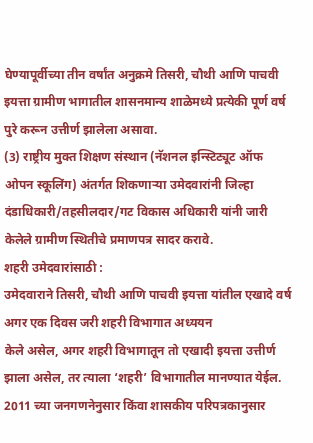घेण्यापूर्वीच्या तीन वर्षांत अनुक्रमे तिसरी, चौथी आणि पाचवी इयत्ता ग्रामीण भागातील शासनमान्य शाळेमध्ये प्रत्येकी पूर्ण वर्ष पुरे करून उत्तीर्ण झालेला असावा.
(3) राष्ट्रीय मुक्त शिक्षण संस्थान (नॅशनल इन्स्टिट्यूट ऑफ ओपन स्कूलिंग) अंतर्गत शिकणाऱ्या उमेदवारांनी जिल्हा दंडाधिकारी/तहसीलदार/गट विकास अधिकारी यांनी जारी केलेले ग्रामीण स्थितीचे प्रमाणपत्र सादर करावे.
शहरी उमेदवारांसाठी :
उमेदवाराने तिसरी, चौथी आणि पाचवी इयत्ता यांतील एखादे वर्ष अगर एक दिवस जरी शहरी विभागात अध्ययन
केले असेल, अगर शहरी विभागातून तो एखादी इयत्ता उत्तीर्ण झाला असेल, तर त्याला ‘शहरी’ विभागातील मानण्यात येईल. 2011 च्या जनगणनेनुसार किंवा शासकीय परिपत्रकानुसार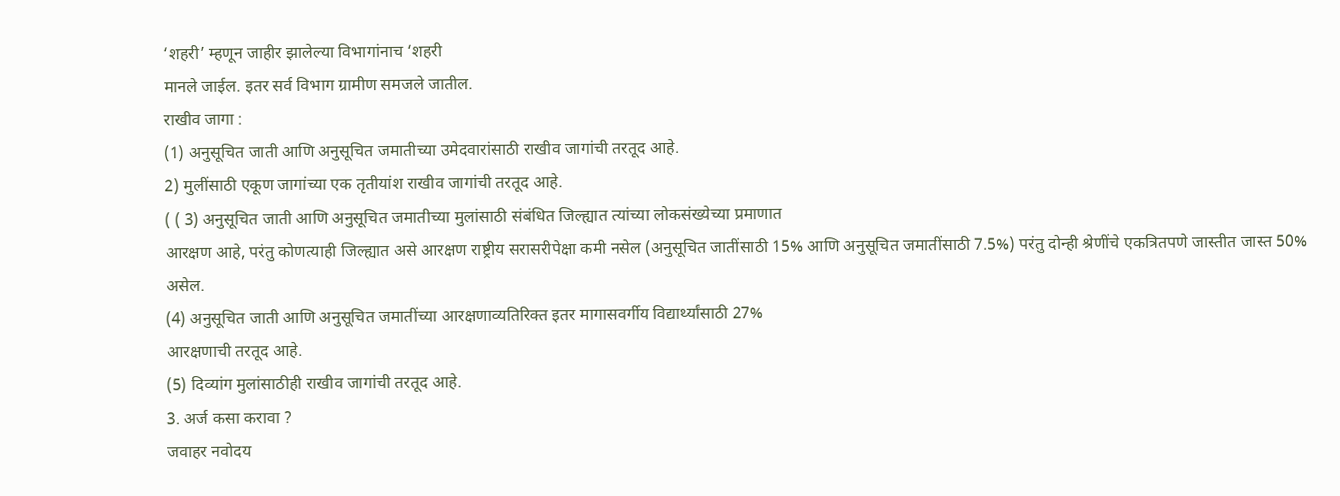‘शहरी’ म्हणून जाहीर झालेल्या विभागांनाच ‘शहरी
मानले जाईल. इतर सर्व विभाग ग्रामीण समजले जातील.
राखीव जागा :
(1) अनुसूचित जाती आणि अनुसूचित जमातीच्या उमेदवारांसाठी राखीव जागांची तरतूद आहे.
2) मुलींसाठी एकूण जागांच्या एक तृतीयांश राखीव जागांची तरतूद आहे.
( ( 3) अनुसूचित जाती आणि अनुसूचित जमातीच्या मुलांसाठी संबंधित जिल्ह्यात त्यांच्या लोकसंख्येच्या प्रमाणात
आरक्षण आहे, परंतु कोणत्याही जिल्ह्यात असे आरक्षण राष्ट्रीय सरासरीपेक्षा कमी नसेल (अनुसूचित जातींसाठी 15% आणि अनुसूचित जमातींसाठी 7.5%) परंतु दोन्ही श्रेणींचे एकत्रितपणे जास्तीत जास्त 50% असेल.
(4) अनुसूचित जाती आणि अनुसूचित जमातींच्या आरक्षणाव्यतिरिक्त इतर मागासवर्गीय विद्यार्थ्यांसाठी 27%
आरक्षणाची तरतूद आहे.
(5) दिव्यांग मुलांसाठीही राखीव जागांची तरतूद आहे.
3. अर्ज कसा करावा ?
जवाहर नवोदय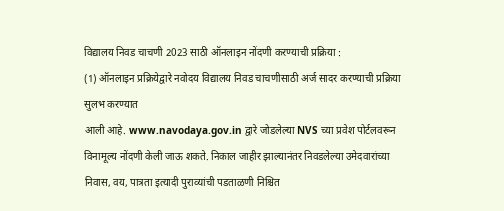विद्यालय निवड चाचणी 2023 साठी ऑनलाइन नोंदणी करण्याची प्रक्रिया :
(1) ऑनलाइन प्रक्रियेद्वारे नवोदय विद्यालय निवड चाचणीसाठी अर्ज सादर करण्याची प्रक्रिया सुलभ करण्यात
आली आहे. www.navodaya.gov.in द्वारे जोडलेल्या NVS च्या प्रवेश पोर्टलवरून विनामूल्य नोंदणी केली जाऊ शकते. निकाल जाहीर झाल्यानंतर निवडलेल्या उमेदवारांच्या निवास, वय, पात्रता इत्यादी पुराव्यांची पडताळणी निश्चित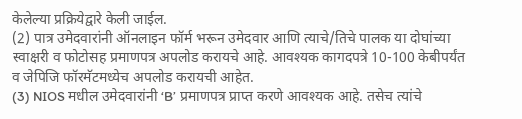केलेल्या प्रक्रियेद्वारे केली जाईल.
(2) पात्र उमेदवारांनी ऑनलाइन फॉर्म भरून उमेदवार आणि त्याचे/तिचे पालक या दोघांच्या स्वाक्षरी व फोटोसह प्रमाणपत्र अपलोड करायचे आहे. आवश्यक कागदपत्रे 10-100 केबीपर्यंत व जेपिजि फॉरमॅटमध्येच अपलोड करायची आहेत.
(3) NIOS मधील उमेदवारांनी ‘B’ प्रमाणपत्र प्राप्त करणे आवश्यक आहे. तसेच त्यांचे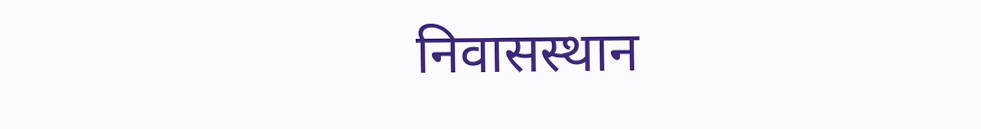निवासस्थान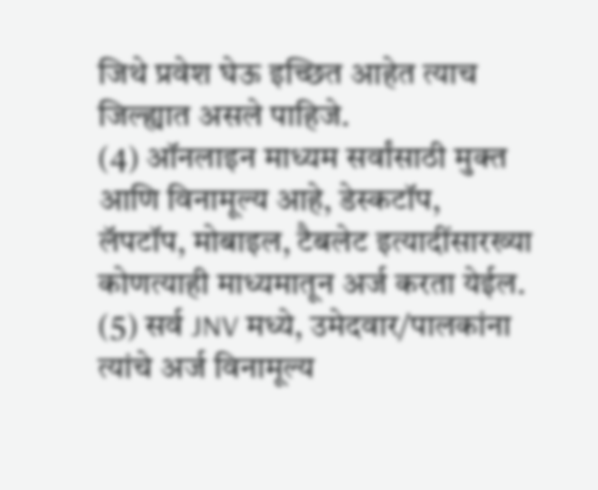जिथे प्रवेश घेऊ इच्छित आहेत त्याच जिल्ह्यात असले पाहिजे.
(4) ऑनलाइन माध्यम सर्वांसाठी मुक्त आणि विनामूल्य आहे, डेस्कटॉप, लॅपटॉप, मोबाइल, टैबलेट इत्यादींसारख्या कोणत्याही माध्यमातून अर्ज करता येईल.
(5) सर्व JNV मध्ये, उमेदवार/पालकांना त्यांचे अर्ज विनामूल्य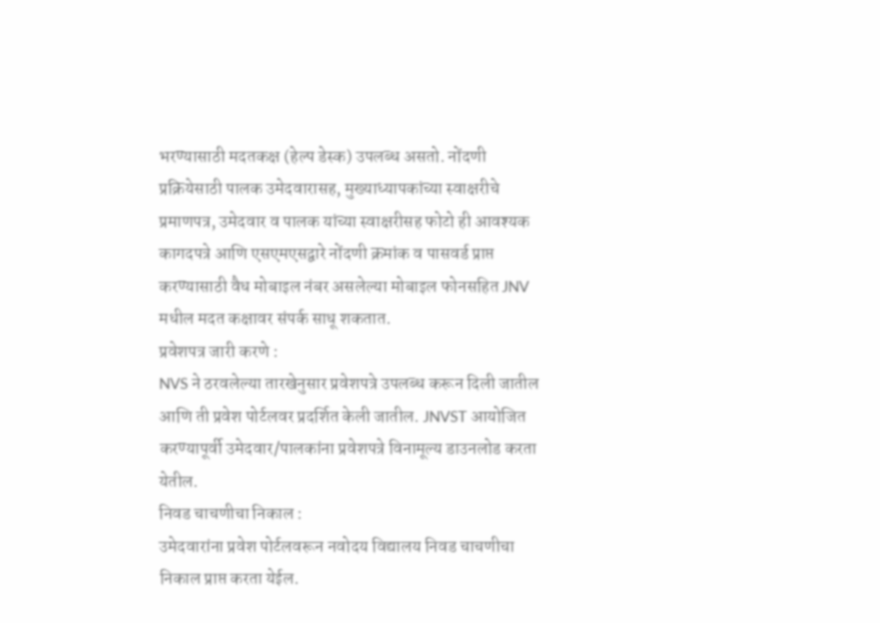भरण्यासाठी मदतकक्ष (हेल्प डेस्क) उपलब्ध असतो. नोंदणी प्रक्रियेसाठी पालक उमेदवारासह, मुख्याध्यापकांच्या स्वाक्षरीचे प्रमाणपत्र, उमेदवार व पालक यांच्या स्वाक्षरीसह फोटो ही आवश्यक कागदपत्रे आणि एसएमएसद्वारे नोंदणी क्रमांक व पासवर्ड प्राप्त करण्यासाठी वैध मोबाइल नंबर असलेल्या मोबाइल फोनसहित JNV मधील मदत कक्षावर संपर्क साधू शकतात.
प्रवेशपत्र जारी करणे :
NVS ने ठरवलेल्या तारखेनुसार प्रवेशपत्रे उपलब्ध करून दिली जातील आणि ती प्रवेश पोर्टलवर प्रदर्शित केली जातील. JNVST आयोजित करण्यापूर्वी उमेदवार/पालकांना प्रवेशपत्रे विनामूल्य डाउनलोड करता येतील.
निवड चाचणीचा निकाल :
उमेदवारांना प्रवेश पोर्टलवरून नवोदय विद्यालय निवड चाचणीचा निकाल प्राप्त करता येईल.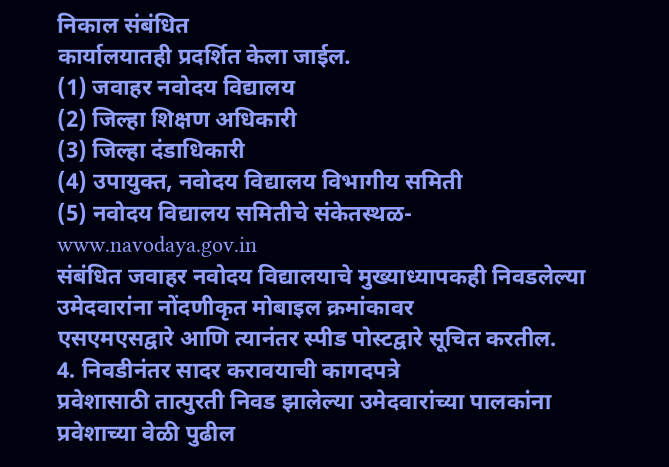निकाल संबंधित
कार्यालयातही प्रदर्शित केला जाईल.
(1) जवाहर नवोदय विद्यालय
(2) जिल्हा शिक्षण अधिकारी
(3) जिल्हा दंडाधिकारी
(4) उपायुक्त, नवोदय विद्यालय विभागीय समिती
(5) नवोदय विद्यालय समितीचे संकेतस्थळ- www.navodaya.gov.in
संबंधित जवाहर नवोदय विद्यालयाचे मुख्याध्यापकही निवडलेल्या उमेदवारांना नोंदणीकृत मोबाइल क्रमांकावर
एसएमएसद्वारे आणि त्यानंतर स्पीड पोस्टद्वारे सूचित करतील.
4. निवडीनंतर सादर करावयाची कागदपत्रे
प्रवेशासाठी तात्पुरती निवड झालेल्या उमेदवारांच्या पालकांना प्रवेशाच्या वेळी पुढील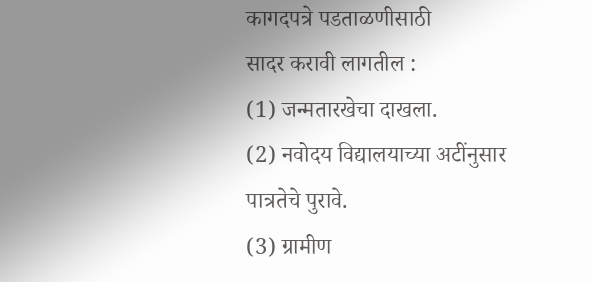कागदपत्रे पडताळणीसाठी
सादर करावी लागतील :
(1) जन्मतारखेचा दाखला.
(2) नवोदय विद्यालयाच्या अटींनुसार पात्रतेचे पुरावे.
(3) ग्रामीण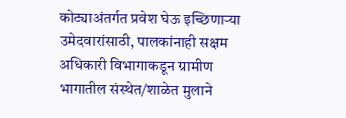कोट्याअंतर्गत प्रवेश घेऊ इच्छिणाऱ्या उमेदवारांसाठी, पालकांनाही सक्षम अधिकारी विभागाकडून ग्रामीण
भागातील संस्थेत/शाळेत मुलाने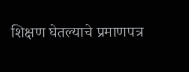शिक्षण घेतल्याचे प्रमाणपत्र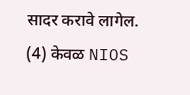सादर करावे लागेल.
(4) केवळ NIOS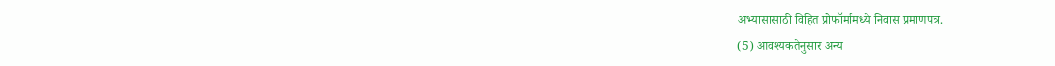अभ्यासासाठी विहित प्रोफॉर्मामध्ये निवास प्रमाणपत्र.
(5) आवश्यकतेनुसार अन्य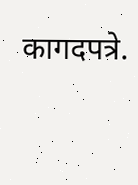कागदपत्रे.